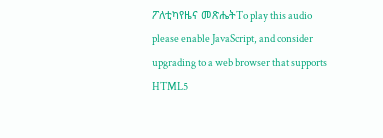ፖለቲካየዜና መጽሔትTo play this audio please enable JavaScript, and consider upgrading to a web browser that supports HTML5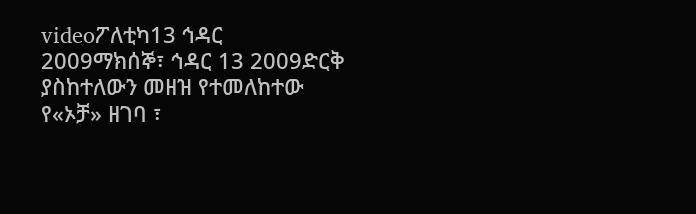videoፖለቲካ13 ኅዳር 2009ማክሰኞ፣ ኅዳር 13 2009ድርቅ ያስከተለውን መዘዝ የተመለከተው የ«ኦቻ» ዘገባ ፣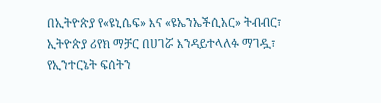በኢትዮጵያ የ«ዩኒሴፍ» እና «ዩኤንኤችሲአር» ትብብር፣ ኢትዮጵያ ሪየክ ማቻር በሀገሯ እንዳይተላለፉ ማገዷ፣ የኢንተርኔት ፍሰትን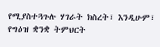የሚያስተጓጉሉ ሃገራት ክስረት፣ እንዲሁም፣ የግዕዝ ቋንቋ ትምህርት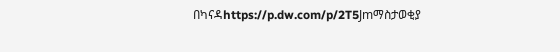በካናዳhttps://p.dw.com/p/2T5Jmማስታወቂያ